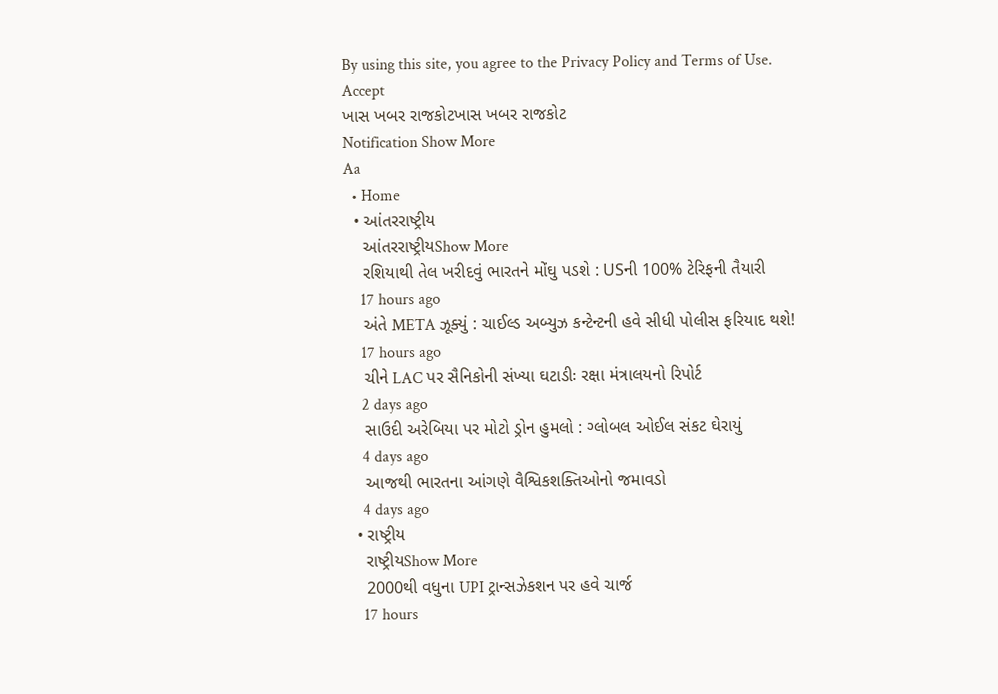By using this site, you agree to the Privacy Policy and Terms of Use.
Accept
ખાસ ખબર રાજકોટખાસ ખબર રાજકોટ
Notification Show More
Aa
  • Home
  • આંતરરાષ્ટ્રીય
    આંતરરાષ્ટ્રીયShow More
    રશિયાથી તેલ ખરીદવું ભારતને મોંઘુ પડશે : USની 100% ટેરિફની તૈયારી
    17 hours ago
    અંતે META ઝૂક્યું : ચાઈલ્ડ અબ્યુઝ કન્ટેન્ટની હવે સીધી પોલીસ ફરિયાદ થશે!
    17 hours ago
    ચીને LAC પર સૈનિકોની સંખ્યા ઘટાડીઃ રક્ષા મંત્રાલયનો રિપોર્ટ
    2 days ago
    સાઉદી અરેબિયા પર મોટો ડ્રોન હુમલો : ગ્લોબલ ઓઈલ સંકટ ઘેરાયું
    4 days ago
    આજથી ભારતના આંગણે વૈશ્વિકશક્તિઓનો જમાવડો
    4 days ago
  • રાષ્ટ્રીય
    રાષ્ટ્રીયShow More
    2000થી વધુના UPI ટ્રાન્સઝેકશન પર હવે ચાર્જ
    17 hours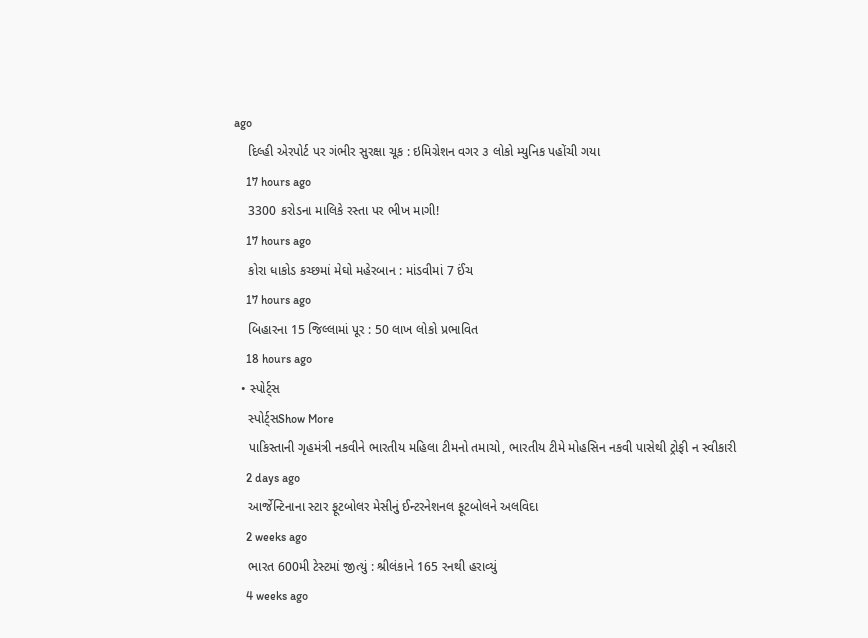ago
    દિલ્હી એરપોર્ટ પર ગંભીર સુરક્ષા ચૂક : ઇમિગ્રેશન વગર ૩ લોકો મ્યુનિક પહોંચી ગયા
    17 hours ago
    3300 કરોડના માલિકે રસ્તા પર ભીખ માગી!
    17 hours ago
    કોરા ધાકોડ કચ્છમાં મેઘો મહેરબાન : માંડવીમાં 7 ઈંચ
    17 hours ago
    બિહારના 15 જિલ્લામાં પૂર : 50 લાખ લોકો પ્રભાવિત
    18 hours ago
  • સ્પોર્ટ્સ
    સ્પોર્ટ્સShow More
    પાકિસ્તાની ગૃહમંત્રી નકવીને ભારતીય મહિલા ટીમનો તમાચો, ભારતીય ટીમે મોહસિન નકવી પાસેથી ટ્રોફી ન સ્વીકારી
    2 days ago
    આર્જેન્ટિનાના સ્ટાર ફૂટબોલર મેસીનું ઈન્ટરનેશનલ ફૂટબોલને અલવિદા
    2 weeks ago
    ભારત 600મી ટેસ્ટમાં જીત્યું : શ્રીલંકાને 165 રનથી હરાવ્યું
    4 weeks ago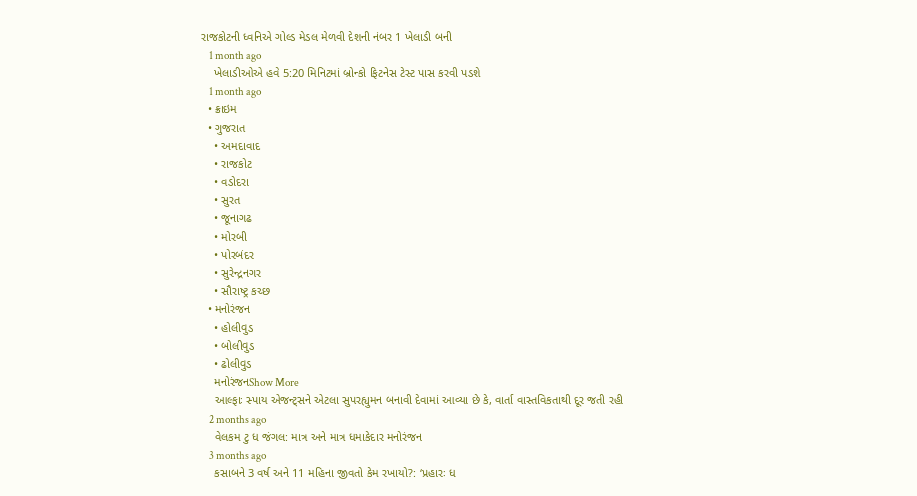રાજકોટની ધ્વનિએ ગોલ્ડ મેડલ મેળવી દેશની નંબર 1 ખેલાડી બની
    1 month ago
    ખેલાડીઓએ હવે 5:20 મિનિટમાં બ્રોન્કો ફિટનેસ ટેસ્ટ પાસ કરવી પડશે
    1 month ago
  • ક્રાઇમ
  • ગુજરાત
    • અમદાવાદ
    • રાજકોટ
    • વડોદરા
    • સુરત
    • જૂનાગઢ
    • મોરબી
    • પોરબંદર
    • સુરેન્દ્રનગર
    • સૌરાષ્ટ્ર કચ્છ
  • મનોરંજન
    • હોલીવુડ
    • બોલીવુડ
    • ઢોલીવુડ
    મનોરંજનShow More
    આલ્ફાઃ સ્પાય એજન્ટ્સને એટલા સુપરહ્યુમન બનાવી દેવામાં આવ્યા છે કે, વાર્તા વાસ્તવિકતાથી દૂર જતી રહી
    2 months ago
    વેલકમ ટુ ધ જંગલ: માત્ર અને માત્ર ધમાકેદાર મનોરંજન
    3 months ago
    કસાબને 3 વર્ષ અને 11 મહિના જીવતો કેમ રખાયો?: ‘પ્રહારઃ ધ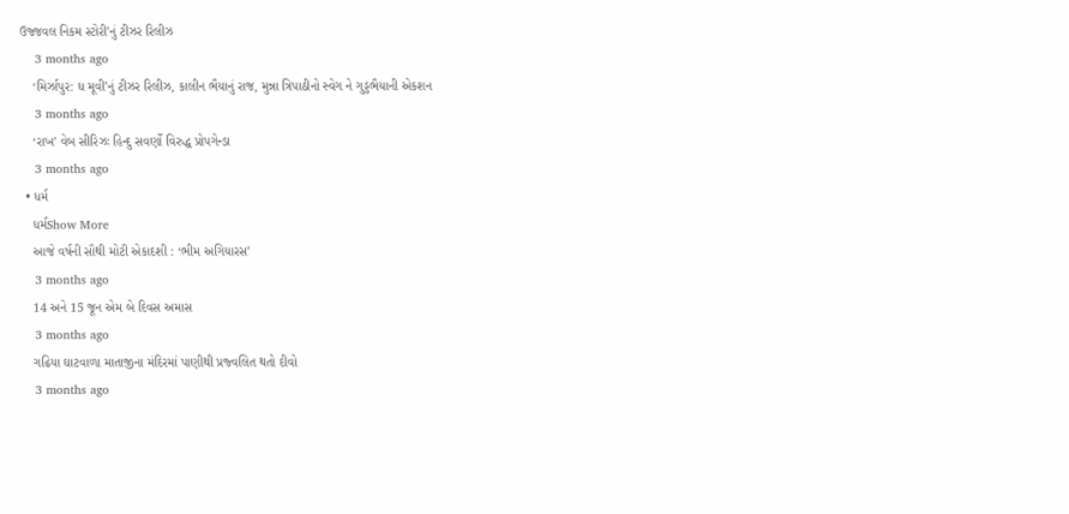ઉજ્જવલ નિકમ સ્ટોરી’નું ટીઝર રિલીઝ
    3 months ago
    ‘મિર્ઝાપુર: ધ મૂવી’નું ટીઝર રિલીઝ, કાલીન ભૈયાનું રાજ, મુન્ના ત્રિપાઠીનો સ્વેગ ને ગુડ્ડભૈયાની એકશન
    3 months ago
    ‘રાખ’ વેબ સીરિઝઃ હિન્દુ સવર્ણો વિરુદ્ધ પ્રોપગેન્ડા
    3 months ago
  • ધર્મ
    ધર્મShow More
    આજે વર્ષની સૌથી મોટી એકાદશી : ‘ભીમ અગિયારસ’
    3 months ago
    14 અને 15 જૂન એમ બે દિવસ અમાસ
    3 months ago
    ગઢિયા ઘાટવાળા માતાજીના મંદિરમાં પાણીથી પ્રજ્વલિત થતો દીવો
    3 months ago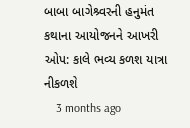બાબા બાગેશ્ર્વરની હનુમંત કથાના આયોજનને આખરી ઓપ: કાલે ભવ્ય કળશ યાત્રા નીકળશે
    3 months ago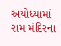અયોધ્યામાં રામ મંદિરના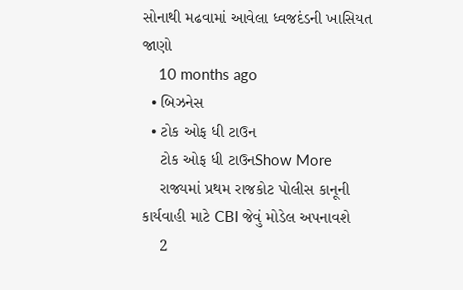સોનાથી મઢવામાં આવેલા ધ્વજદંડની ખાસિયત જાણો
    10 months ago
  • બિઝનેસ
  • ટોક ઓફ ધી ટાઉન
    ટોક ઓફ ધી ટાઉનShow More
    રાજ્યમાં પ્રથમ રાજકોટ પોલીસ કાનૂની કાર્યવાહી માટે CBI જેવું મોડેલ અપનાવશે
    2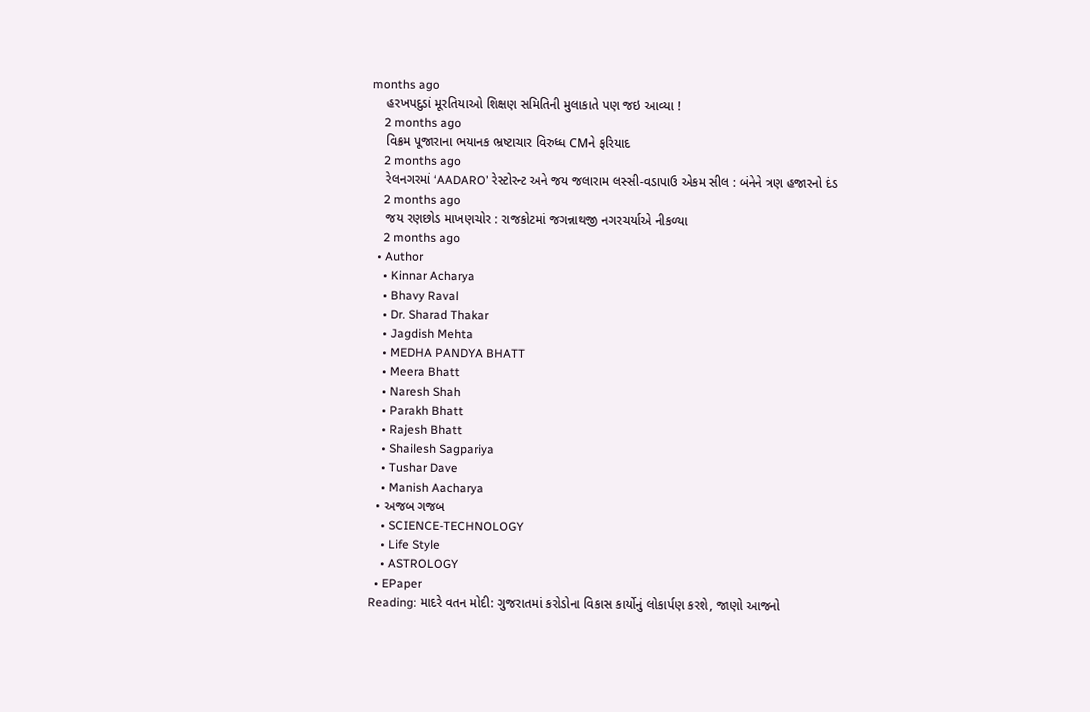months ago
    હરખપદુડાં મૂરતિયાઓ શિક્ષણ સમિતિની મુલાકાતે પણ જઇ આવ્યા !
    2 months ago
    વિક્રમ પૂજારાના ભયાનક ભ્રષ્ટાચાર વિરુધ્ધ CMને ફરિયાદ
    2 months ago
    રેલનગરમાં ‘AADARO’ રેસ્ટોરન્ટ અને જય જલારામ લસ્સી-વડાપાઉ એકમ સીલ : બંનેને ત્રણ હજારનો દંડ
    2 months ago
    જય રણછોડ માખણચોર : રાજકોટમાં જગન્નાથજી નગરચર્યાએ નીકળ્યા
    2 months ago
  • Author
    • Kinnar Acharya
    • Bhavy Raval
    • Dr. Sharad Thakar
    • Jagdish Mehta
    • MEDHA PANDYA BHATT
    • Meera Bhatt
    • Naresh Shah
    • Parakh Bhatt
    • Rajesh Bhatt
    • Shailesh Sagpariya
    • Tushar Dave
    • Manish Aacharya
  • અજબ ગજબ
    • SCIENCE-TECHNOLOGY
    • Life Style
    • ASTROLOGY
  • EPaper
Reading: માદરે વતન મોદી: ગુજરાતમાં કરોડોના વિકાસ કાર્યોનું લોકાર્પણ કરશે, જાણો આજનો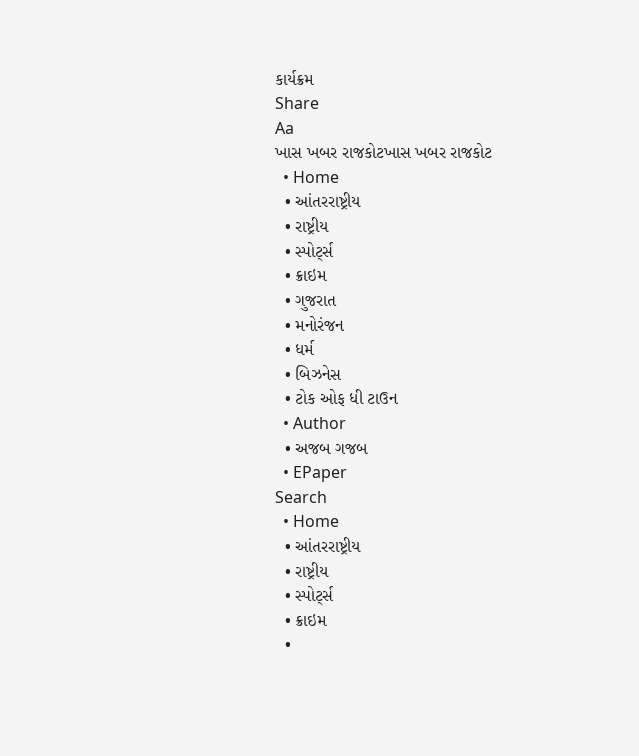કાર્યક્રમ
Share
Aa
ખાસ ખબર રાજકોટખાસ ખબર રાજકોટ
  • Home
  • આંતરરાષ્ટ્રીય
  • રાષ્ટ્રીય
  • સ્પોર્ટ્સ
  • ક્રાઇમ
  • ગુજરાત
  • મનોરંજન
  • ધર્મ
  • બિઝનેસ
  • ટોક ઓફ ધી ટાઉન
  • Author
  • અજબ ગજબ
  • EPaper
Search
  • Home
  • આંતરરાષ્ટ્રીય
  • રાષ્ટ્રીય
  • સ્પોર્ટ્સ
  • ક્રાઇમ
  •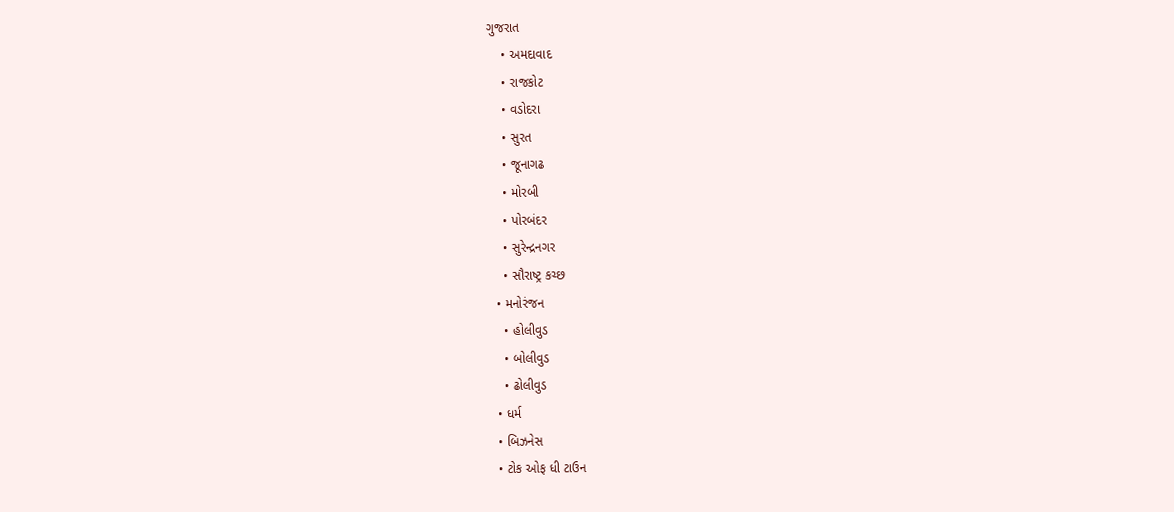ગુજરાત
    • અમદાવાદ
    • રાજકોટ
    • વડોદરા
    • સુરત
    • જૂનાગઢ
    • મોરબી
    • પોરબંદર
    • સુરેન્દ્રનગર
    • સૌરાષ્ટ્ર કચ્છ
  • મનોરંજન
    • હોલીવુડ
    • બોલીવુડ
    • ઢોલીવુડ
  • ધર્મ
  • બિઝનેસ
  • ટોક ઓફ ધી ટાઉન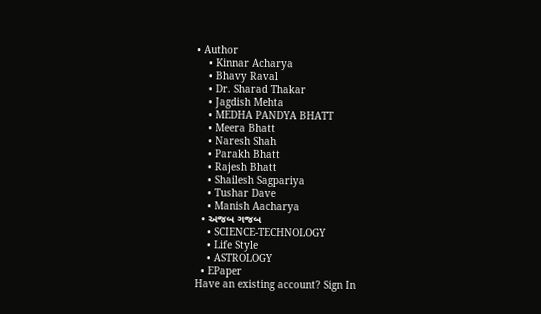• Author
    • Kinnar Acharya
    • Bhavy Raval
    • Dr. Sharad Thakar
    • Jagdish Mehta
    • MEDHA PANDYA BHATT
    • Meera Bhatt
    • Naresh Shah
    • Parakh Bhatt
    • Rajesh Bhatt
    • Shailesh Sagpariya
    • Tushar Dave
    • Manish Aacharya
  • અજબ ગજબ
    • SCIENCE-TECHNOLOGY
    • Life Style
    • ASTROLOGY
  • EPaper
Have an existing account? Sign In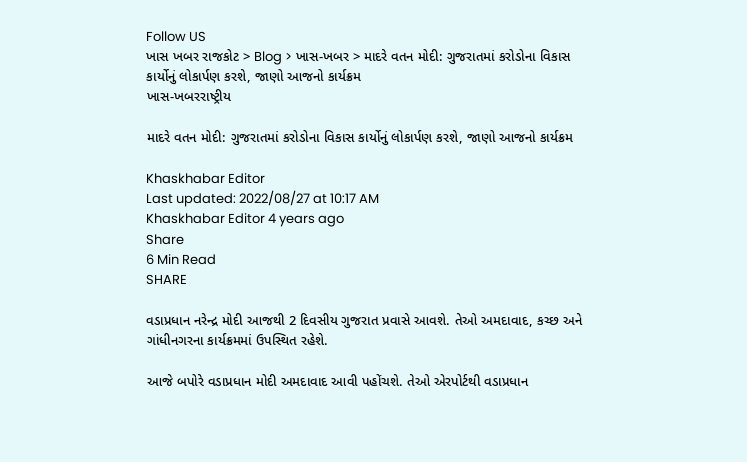Follow US
ખાસ ખબર રાજકોટ > Blog > ખાસ-ખબર > માદરે વતન મોદી: ગુજરાતમાં કરોડોના વિકાસ કાર્યોનું લોકાર્પણ કરશે, જાણો આજનો કાર્યક્રમ
ખાસ-ખબરરાષ્ટ્રીય

માદરે વતન મોદી: ગુજરાતમાં કરોડોના વિકાસ કાર્યોનું લોકાર્પણ કરશે, જાણો આજનો કાર્યક્રમ

Khaskhabar Editor
Last updated: 2022/08/27 at 10:17 AM
Khaskhabar Editor 4 years ago
Share
6 Min Read
SHARE

વડાપ્રધાન નરેન્દ્ર મોદી આજથી 2 દિવસીય ગુજરાત પ્રવાસે આવશે. તેઓ અમદાવાદ, કચ્છ અને ગાંધીનગરના કાર્યક્રમમાં ઉપસ્થિત રહેશે.

આજે બપોરે વડાપ્રધાન મોદી અમદાવાદ આવી પહોંચશે. તેઓ એરપોર્ટથી વડાપ્રધાન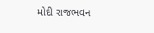મોદી રાજભવન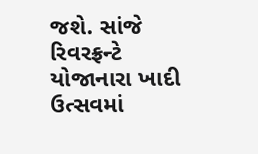જશે. સાંજે રિવરફ્રન્ટે યોજાનારા ખાદી ઉત્સવમાં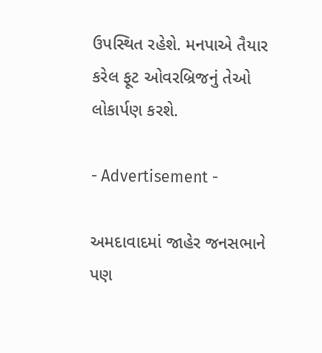ઉપસ્થિત રહેશે. મનપાએ તૈયાર કરેલ ફૂટ ઓવરબ્રિજનું તેઓ લોકાર્પણ કરશે.

- Advertisement -

અમદાવાદમાં જાહેર જનસભાને પણ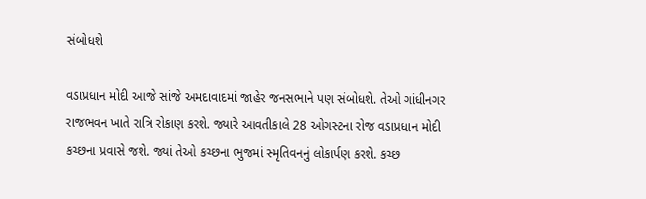સંબોધશે

વડાપ્રધાન મોદી આજે સાંજે અમદાવાદમાં જાહેર જનસભાને પણ સંબોધશે. તેઓ ગાંધીનગર રાજભવન ખાતે રાત્રિ રોકાણ કરશે. જ્યારે આવતીકાલે 28 ઓગસ્ટના રોજ વડાપ્રધાન મોદી કચ્છના પ્રવાસે જશે. જ્યાં તેઓ કચ્છના ભુજમાં સ્મૃતિવનનું લોકાર્પણ કરશે. કચ્છ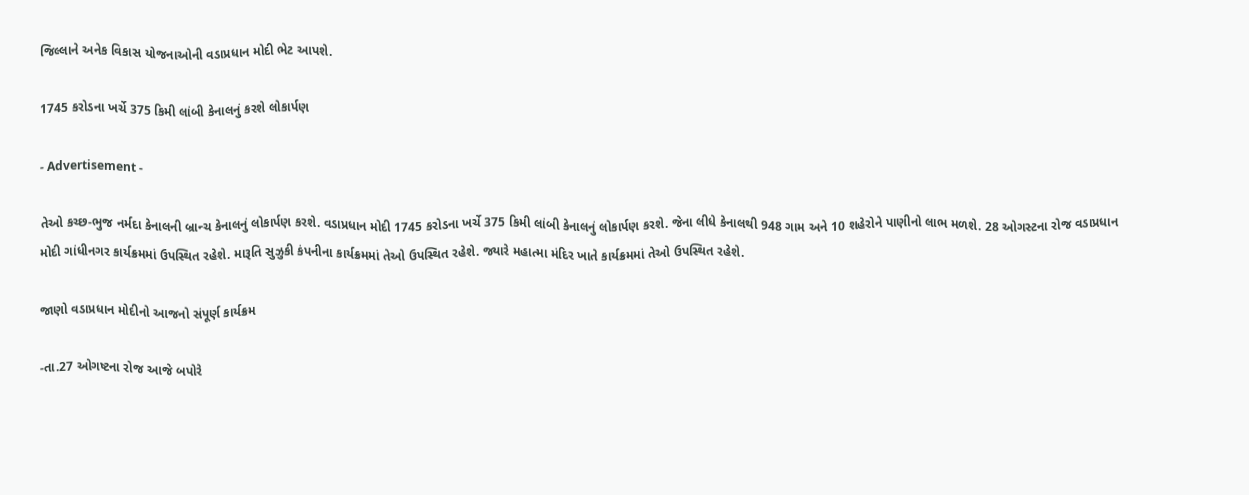જિલ્લાને અનેક વિકાસ યોજનાઓની વડાપ્રધાન મોદી ભેટ આપશે.

1745 કરોડના ખર્ચે 375 કિમી લાંબી કેનાલનું કરશે લોકાર્પણ

- Advertisement -

તેઓ કચ્છ-ભુજ નર્મદા કેનાલની બ્રાન્ચ કેનાલનું લોકાર્પણ કરશે. વડાપ્રધાન મોદી 1745 કરોડના ખર્ચે 375 કિમી લાંબી કેનાલનું લોકાર્પણ કરશે. જેના લીધે કેનાલથી 948 ગામ અને 10 શહેરોને પાણીનો લાભ મળશે. 28 ઓગસ્ટના રોજ વડાપ્રધાન મોદી ગાંધીનગર કાર્યક્રમમાં ઉપસ્થિત રહેશે. મારૂતિ સુઝુકી કંપનીના કાર્યક્રમમાં તેઓ ઉપસ્થિત રહેશે. જ્યારે મહાત્મા મંદિર ખાતે કાર્યક્રમમાં તેઓ ઉપસ્થિત રહેશે.

જાણો વડાપ્રધાન મોદીનો આજનો સંપૂર્ણ કાર્યક્રમ

-તા.27 ઓગષ્ટના રોજ આજે બપોરે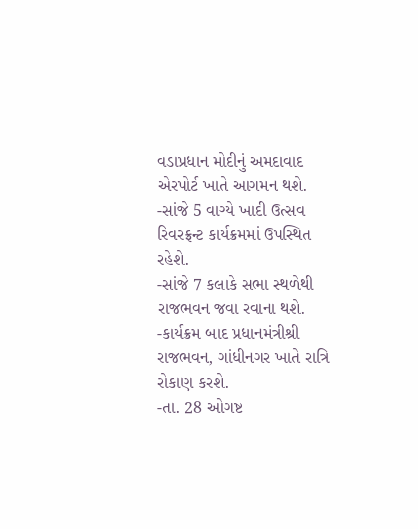વડાપ્રધાન મોદીનું અમદાવાદ એરપોર્ટ ખાતે આગમન થશે.
-સાંજે 5 વાગ્યે ખાદી ઉત્સવ રિવરફ્રન્ટ કાર્યક્રમમાં ઉપસ્થિત રહેશે.
-સાંજે 7 કલાકે સભા સ્થળેથી રાજભવન જવા રવાના થશે.
-કાર્યક્રમ બાદ પ્રધાનમંત્રીશ્રી રાજભવન, ગાંધીનગર ખાતે રાત્રિ રોકાણ કરશે.
-તા. 28 ઓગષ્ટ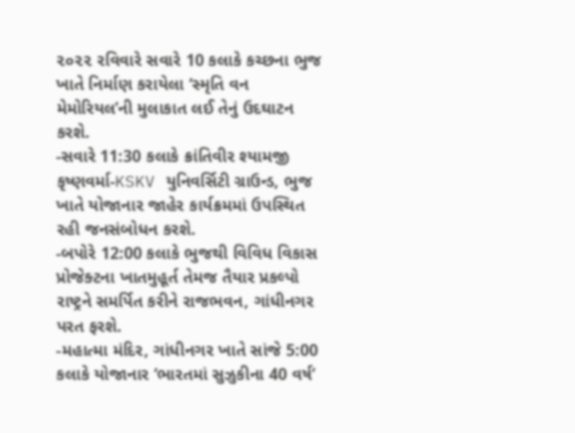૨૦૨૨ રવિવારે સવારે 10 કલાકે કચ્છના ભુજ ખાતે નિર્માણ કરાયેલા ‘સ્મૃતિ વન મેમોરિયલ’ની મુલાકાત લઈ તેનું ઉદઘાટન કરશે.
-સવારે 11:30 કલાકે ક્રાંતિવીર શ્યામજી કૃષ્ણવર્મા-KSKV યુનિવર્સિટી ગ્રાઉન્ડ, ભુજ ખાતે યોજાનાર જાહેર કાર્યક્રમમાં ઉપસ્થિત રહી જનસંબોધન કરશે.
-બપોરે 12:00 કલાકે ભુજથી વિવિધ વિકાસ પ્રોજેક્ટના ખાતમુહૂર્ત તેમજ તૈયાર પ્રકલ્પો રાષ્ટ્રને સમર્પિત કરીને રાજભવન, ગાંધીનગર પરત ફરશે.
-મહાત્મા મંદિર, ગાંધીનગર ખાતે સાંજે 5:00 કલાકે યોજાનાર ‘ભારતમાં સુઝુકીના 40 વર્ષ’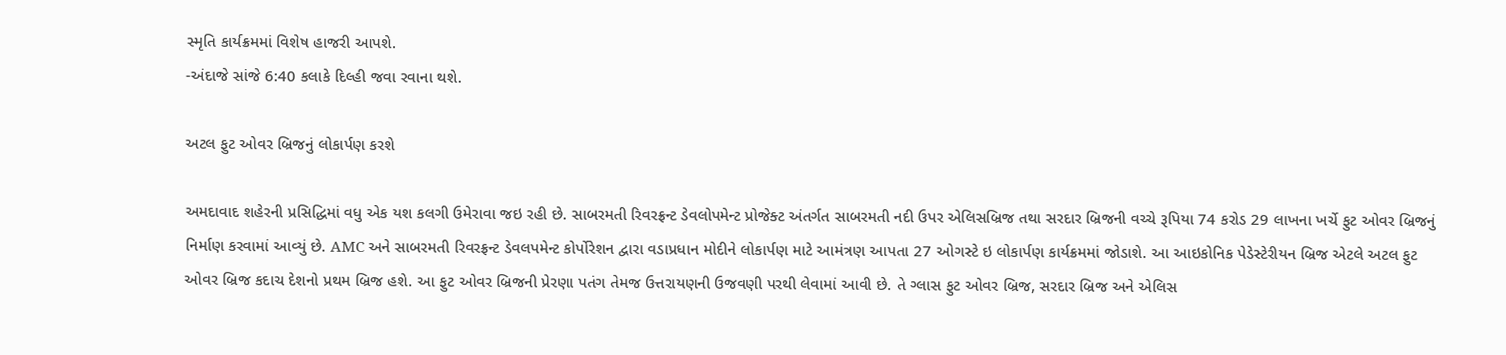સ્મૃતિ કાર્યક્રમમાં વિશેષ હાજરી આપશે.
-અંદાજે સાંજે 6:40 કલાકે દિલ્હી જવા રવાના થશે.

અટલ ફુટ ઓવર બ્રિજનું લોકાર્પણ કરશે

અમદાવાદ શહેરની પ્રસિદ્ધિમાં વધુ એક યશ કલગી ઉમેરાવા જઇ રહી છે. સાબરમતી રિવરફ્રન્ટ ડેવલોપમેન્ટ પ્રોજેક્ટ અંતર્ગત સાબરમતી નદી ઉપર એલિસબ્રિજ તથા સરદાર બ્રિજની વચ્ચે રૂપિયા 74 કરોડ 29 લાખના ખર્ચે ફુટ ઓવર બ્રિજનું નિર્માણ કરવામાં આવ્યું છે. AMC અને સાબરમતી રિવરફ્રન્ટ ડેવલપમેન્ટ કોર્પોરેશન દ્વારા વડાપ્રધાન મોદીને લોકાર્પણ માટે આમંત્રણ આપતા 27 ઓગસ્ટે ઇ લોકાર્પણ કાર્યક્રમમાં જોડાશે. આ આઇકોનિક પેડેસ્ટેરીયન બ્રિજ એટલે અટલ ફુટ ઓવર બ્રિજ કદાચ દેશનો પ્રથમ બ્રિજ હશે. આ ફુટ ઓવર બ્રિજની પ્રેરણા પતંગ તેમજ ઉત્તરાયણની ઉજવણી પરથી લેવામાં આવી છે. તે ગ્લાસ ફુટ ઓવર બ્રિજ, સરદાર બ્રિજ અને એલિસ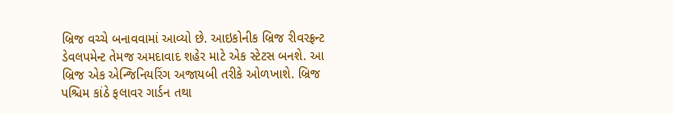બ્રિજ વચ્ચે બનાવવામાં આવ્યો છે. આઇકોનીક બ્રિજ રીવરફ્રન્ટ ડેવલપમેન્ટ તેમજ અમદાવાદ શહેર માટે એક સ્ટેટસ બનશે. આ બ્રિજ એક એન્જિનિયરિંગ અજાયબી તરીકે ઓળખાશે. બ્રિજ પશ્ચિમ કાંઠે ફલાવર ગાર્ડન તથા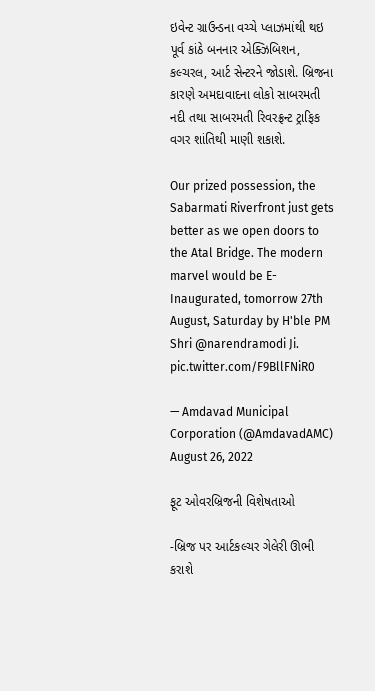ઇવેન્ટ ગ્રાઉન્ડના વચ્ચે પ્લાઝમાંથી થઇ પૂર્વ કાંઠે બનનાર એક્ઝિબિશન, કલ્ચરલ, આર્ટ સેન્ટરને જોડાશે. બ્રિજના કારણે અમદાવાદના લોકો સાબરમતી નદી તથા સાબરમતી રિવરફ્રન્ટ ટ્રાફિક વગર શાંતિથી માણી શકાશે.

Our prized possession, the Sabarmati Riverfront just gets better as we open doors to the Atal Bridge. The modern marvel would be E-Inaugurated, tomorrow 27th August, Saturday by H'ble PM Shri @narendramodi Ji. pic.twitter.com/F9BllFNiR0

— Amdavad Municipal Corporation (@AmdavadAMC) August 26, 2022

ફૂટ ઓવરબ્રિજની વિશેષતાઓ

-બ્રિજ પર આર્ટકલ્ચર ગેલેરી ઊભી કરાશે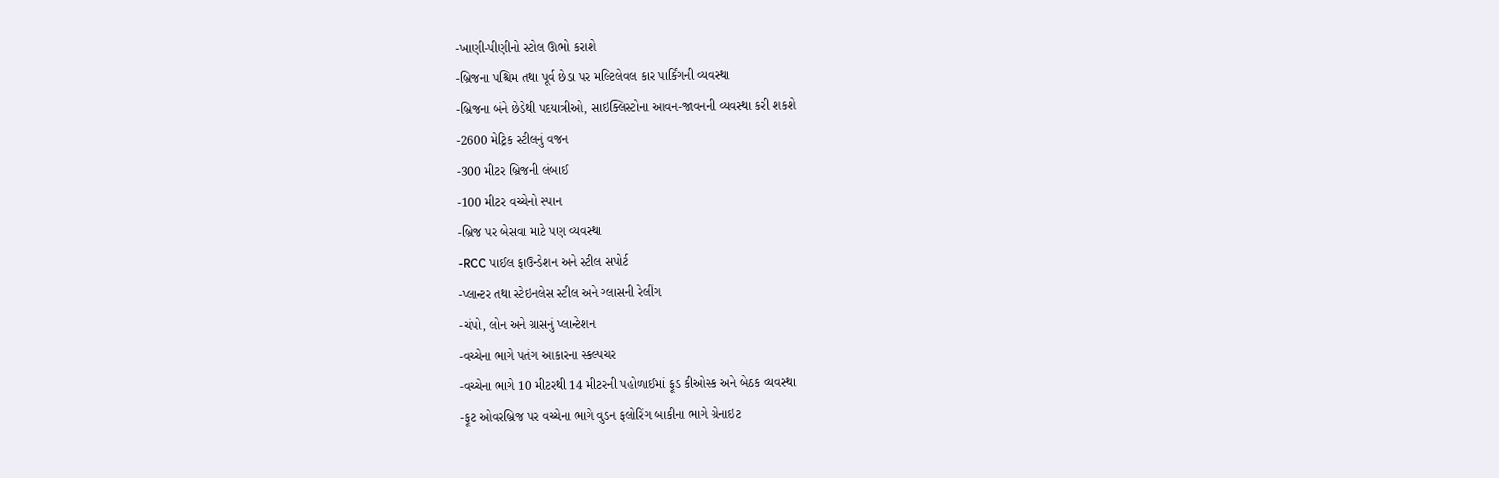-ખાણી-પીણીનો સ્ટોલ ઊભો કરાશે
-બ્રિજના પશ્ચિમ તથા પૂર્વ છેડા પર મલ્ટિલેવલ કાર પાર્કિંગની વ્યવસ્થા
-બ્રિજના બંને છેડેથી પદયાત્રીઓ, સાઇક્લિસ્ટોના આવન-જાવનની વ્યવસ્થા કરી શકશે
-2600 મેટ્રિક સ્ટીલનું વજન
-300 મીટર બ્રિજની લંબાઈ
-100 મીટર વચ્ચેનો સ્પાન
-બ્રિજ પર બેસવા માટે પણ વ્યવસ્થા
-RCC પાઈલ ફાઉન્ડેશન અને સ્ટીલ સપોર્ટ
-પ્લાન્ટર તથા સ્ટેઇનલેસ સ્ટીલ અને ગ્લાસની રેલીંગ
-ચંપો, લોન અને ગ્રાસનું પ્લાન્ટેશન
-વચ્ચેના ભાગે પતંગ આકારના સ્કલ્પચર
-વચ્ચેના ભાગે 10 મીટરથી 14 મીટરની પહોળાઈમાં ફૂડ કીઓસ્ક અને બેઠક વ્યવસ્થા
-ફૂટ ઓવરબ્રિજ પર વચ્ચેના ભાગે વુડન ફલોરિંગ બાકીના ભાગે ગ્રેનાઇટ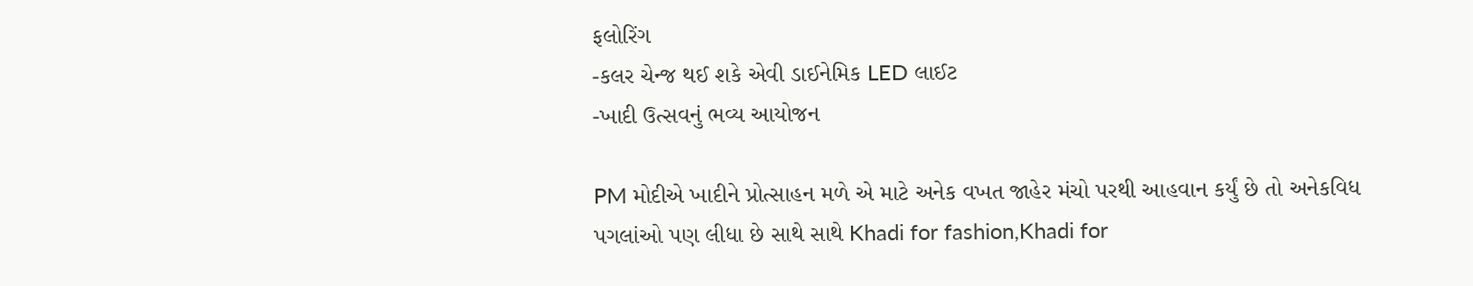ફલોરિંગ
-કલર ચેન્જ થઈ શકે એવી ડાઈનેમિક LED લાઈટ
-ખાદી ઉત્સવનું ભવ્ય આયોજન

PM મોદીએ ખાદીને પ્રોત્સાહન મળે એ માટે અનેક વખત જાહેર મંચો પરથી આહવાન કર્યું છે તો અનેકવિધ પગલાંઓ પણ લીધા છે સાથે સાથે Khadi for fashion,Khadi for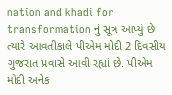nation and khadi for transformation નું સૂત્ર આપ્યું છે ત્યારે આવતીકાલે પીએમ મોદી 2 દિવસીય ગુજરાત પ્રવાસે આવી રહ્યાં છે. પીએમ મોદી અનેક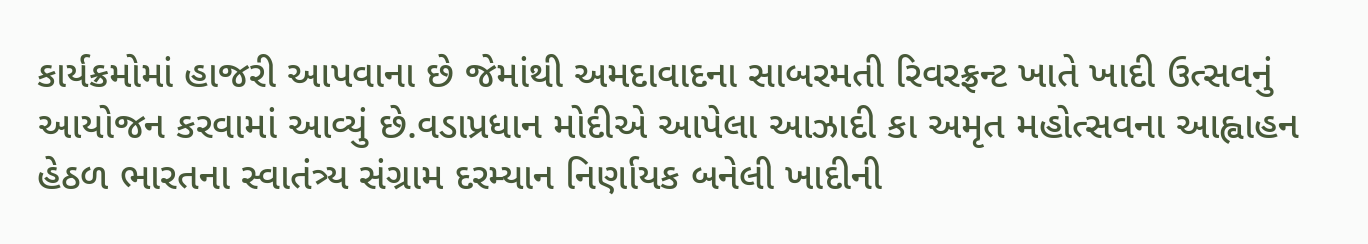કાર્યક્રમોમાં હાજરી આપવાના છે જેમાંથી અમદાવાદના સાબરમતી રિવરફ્રન્ટ ખાતે ખાદી ઉત્સવનું આયોજન કરવામાં આવ્યું છે.વડાપ્રધાન મોદીએ આપેલા આઝાદી કા અમૃત મહોત્સવના આહ્વાહન હેઠળ ભારતના સ્વાતંત્ર્ય સંગ્રામ દરમ્યાન નિર્ણાયક બનેલી ખાદીની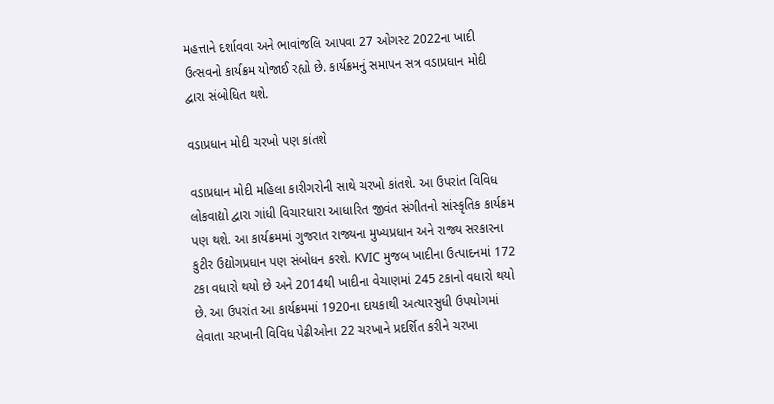મહત્તાને દર્શાવવા અને ભાવાંજલિ આપવા 27 ઓગસ્ટ 2022ના ખાદી ઉત્સવનો કાર્યક્રમ યોજાઈ રહ્યો છે. કાર્યક્રમનું સમાપન સત્ર વડાપ્રધાન મોદી દ્વારા સંબોધિત થશે.

વડાપ્રધાન મોદી ચરખો પણ કાંતશે

વડાપ્રધાન મોદી મહિલા કારીગરોની સાથે ચરખો કાંતશે. આ ઉપરાંત વિવિધ લોકવાદ્યો દ્વારા ગાંધી વિચારધારા આધારિત જીવંત સંગીતનો સાંસ્કૃતિક કાર્યક્રમ પણ થશે. આ કાર્યક્રમમાં ગુજરાત રાજ્યના મુખ્યપ્રધાન અને રાજ્ય સરકારના કુટીર ઉદ્યોગપ્રધાન પણ સંબોધન કરશે. KVIC મુજબ ખાદીના ઉત્પાદનમાં 172 ટકા વધારો થયો છે અને 2014થી ખાદીના વેચાણમાં 245 ટકાનો વધારો થયો છે. આ ઉપરાંત આ કાર્યક્રમમાં 1920ના દાયકાથી અત્યારસુધી ઉપયોગમાં લેવાતા ચરખાની વિવિધ પેઢીઓના 22 ચરખાને પ્રદર્શિત કરીને ચરખા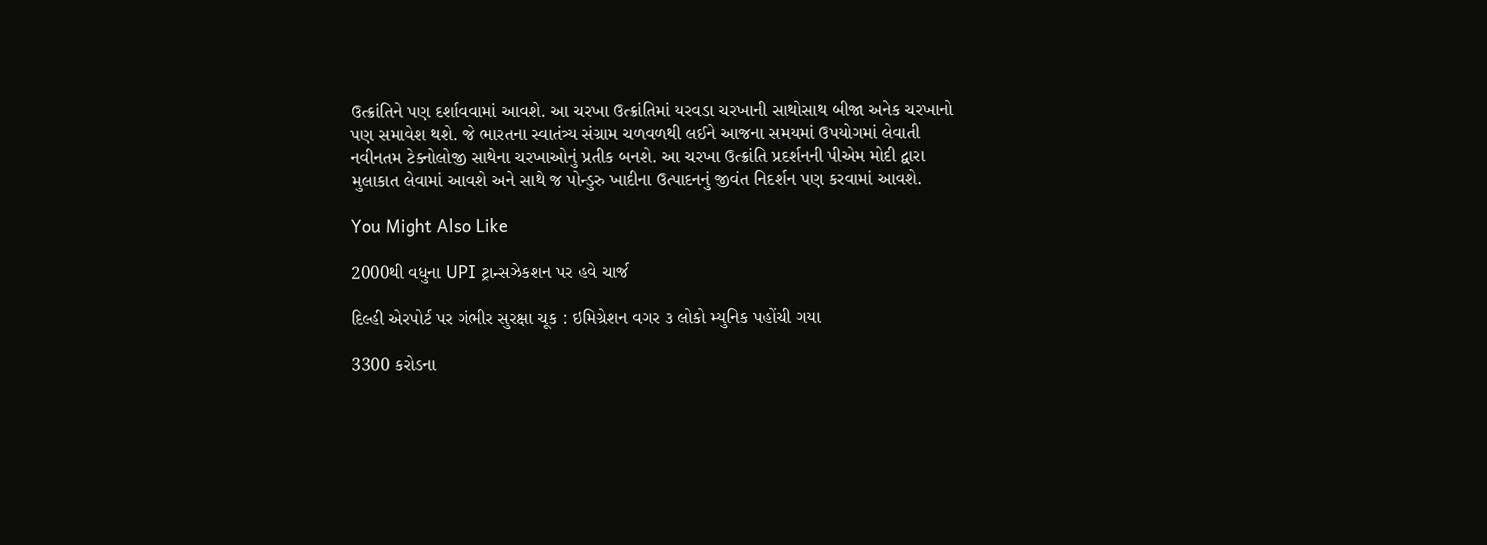ઉત્ક્રાંતિને પણ દર્શાવવામાં આવશે. આ ચરખા ઉત્ક્રાંતિમાં યરવડા ચરખાની સાથોસાથ બીજા અનેક ચરખાનો પણ સમાવેશ થશે. જે ભારતના સ્વાતંત્ર્ય સંગ્રામ ચળવળથી લઈને આજના સમયમાં ઉપયોગમાં લેવાતી નવીનતમ ટેક્નોલોજી સાથેના ચરખાઓનું પ્રતીક બનશે. આ ચરખા ઉત્ક્રાંતિ પ્રદર્શનની પીએમ મોદી દ્વારા મુલાકાત લેવામાં આવશે અને સાથે જ પોન્ડુરુ ખાદીના ઉત્પાદનનું જીવંત નિદર્શન પણ કરવામાં આવશે.

You Might Also Like

2000થી વધુના UPI ટ્રાન્સઝેકશન પર હવે ચાર્જ

દિલ્હી એરપોર્ટ પર ગંભીર સુરક્ષા ચૂક : ઇમિગ્રેશન વગર ૩ લોકો મ્યુનિક પહોંચી ગયા

3300 કરોડના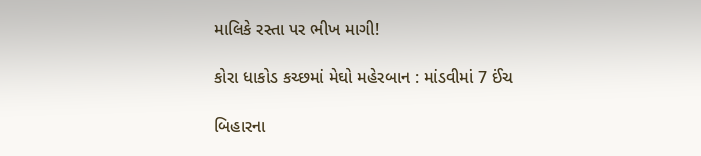માલિકે રસ્તા પર ભીખ માગી!

કોરા ધાકોડ કચ્છમાં મેઘો મહેરબાન : માંડવીમાં 7 ઈંચ

બિહારના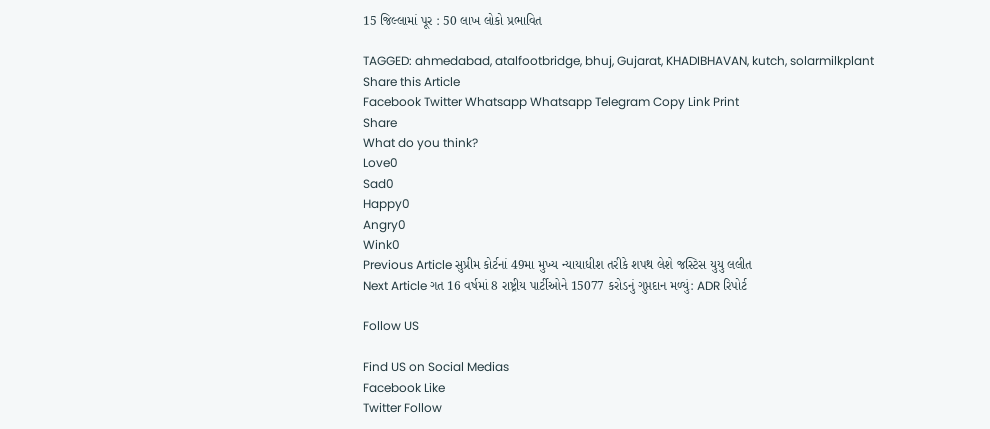15 જિલ્લામાં પૂર : 50 લાખ લોકો પ્રભાવિત

TAGGED: ahmedabad, atalfootbridge, bhuj, Gujarat, KHADIBHAVAN, kutch, solarmilkplant
Share this Article
Facebook Twitter Whatsapp Whatsapp Telegram Copy Link Print
Share
What do you think?
Love0
Sad0
Happy0
Angry0
Wink0
Previous Article સુપ્રીમ કોર્ટનાં 49મા મુખ્ય ન્યાયાધીશ તરીકે શપથ લેશે જસ્ટિસ યુયુ લલીત
Next Article ગત 16 વર્ષમાં 8 રાષ્ટ્રીય પાર્ટીઓને 15077 કરોડનું ગુપ્તદાન મળ્યું: ADR રિપોર્ટ

Follow US

Find US on Social Medias
Facebook Like
Twitter Follow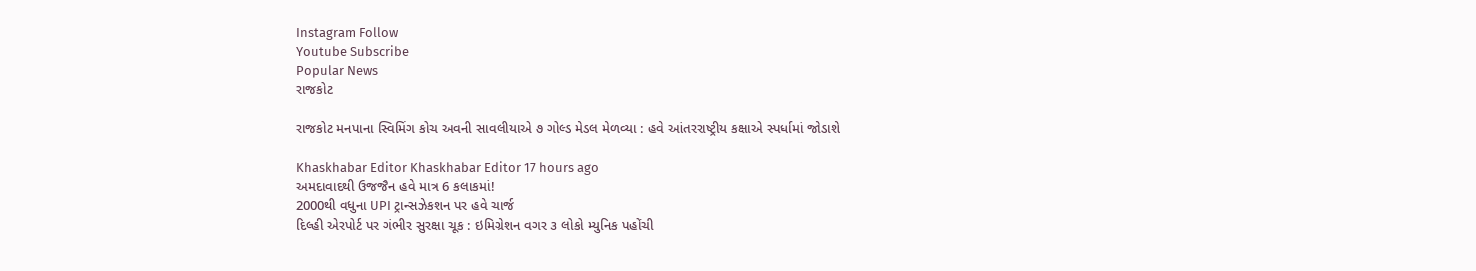Instagram Follow
Youtube Subscribe
Popular News
રાજકોટ

રાજકોટ મનપાના સ્વિમિંગ કોચ અવની સાવલીયાએ ૭ ગોલ્ડ મેડલ મેળવ્યા : હવે આંતરરાષ્ટ્રીય કક્ષાએ સ્પર્ધામાં જોડાશે

Khaskhabar Editor Khaskhabar Editor 17 hours ago
અમદાવાદથી ઉજજૈન હવે માત્ર 6 કલાકમાં!
2000થી વધુના UPI ટ્રાન્સઝેકશન પર હવે ચાર્જ
દિલ્હી એરપોર્ટ પર ગંભીર સુરક્ષા ચૂક : ઇમિગ્રેશન વગર ૩ લોકો મ્યુનિક પહોંચી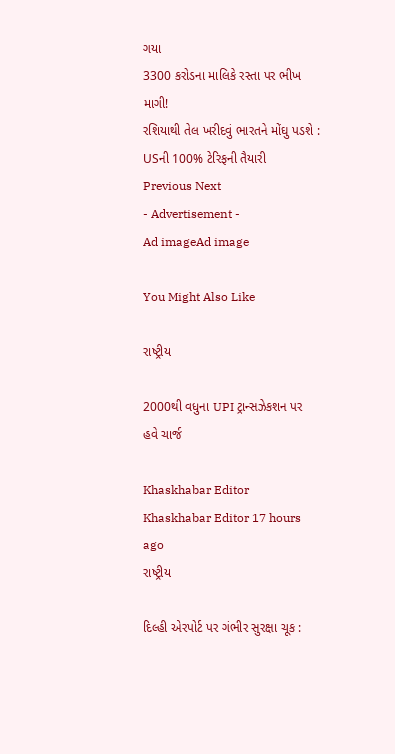ગયા
3300 કરોડના માલિકે રસ્તા પર ભીખ માગી!
રશિયાથી તેલ ખરીદવું ભારતને મોંઘુ પડશે : USની 100% ટેરિફની તૈયારી
Previous Next
- Advertisement -
Ad imageAd image

You Might Also Like

રાષ્ટ્રીય

2000થી વધુના UPI ટ્રાન્સઝેકશન પર હવે ચાર્જ

Khaskhabar Editor Khaskhabar Editor 17 hours ago
રાષ્ટ્રીય

દિલ્હી એરપોર્ટ પર ગંભીર સુરક્ષા ચૂક :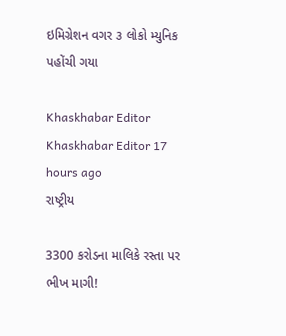ઇમિગ્રેશન વગર ૩ લોકો મ્યુનિક પહોંચી ગયા

Khaskhabar Editor Khaskhabar Editor 17 hours ago
રાષ્ટ્રીય

3300 કરોડના માલિકે રસ્તા પર ભીખ માગી!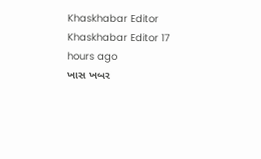Khaskhabar Editor Khaskhabar Editor 17 hours ago
ખાસ ખબર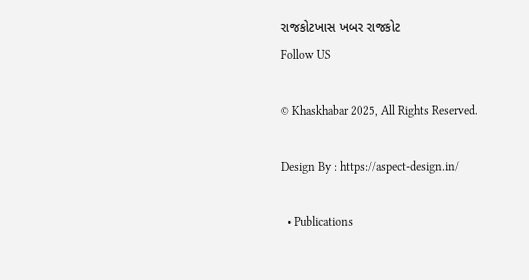રાજકોટખાસ ખબર રાજકોટ
Follow US

© Khaskhabar 2025, All Rights Reserved.

Design By : https://aspect-design.in/

  • Publications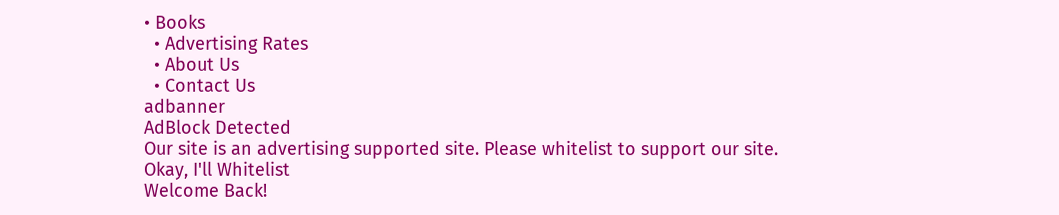• Books
  • Advertising Rates
  • About Us
  • Contact Us
adbanner
AdBlock Detected
Our site is an advertising supported site. Please whitelist to support our site.
Okay, I'll Whitelist
Welcome Back!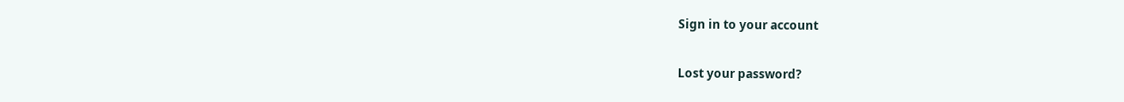Sign in to your account

Lost your password?